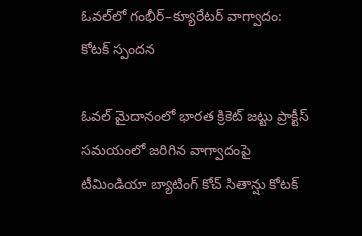ఓవల్‌లో గంభీర్–క్యూరేటర్ వాగ్వాదం: కోటక్ స్పందన

ఓవల్‌ మైదానంలో భారత క్రికెట్‌ జట్టు ప్రాక్టీస్‌ సమయంలో జరిగిన వాగ్వాదంపై టీమిండియా బ్యాటింగ్‌ కోచ్‌ సితాన్షు కోటక్‌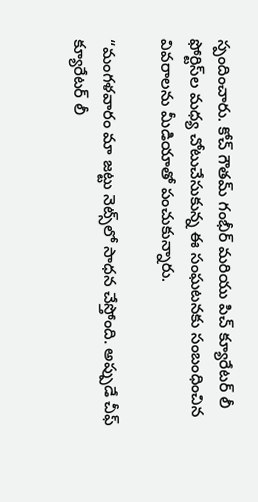స్పందించారు. కోచ్‌ గౌతమ్‌ గంభీర్‌ మరియు పిచ్‌ క్యూరేటర్‌ లీ ఫోర్టిస్‌ల మధ్య చోటుచేసుకున్న ఈ సంఘటనకు సంబంధించిన వివరాలను మీడియాతో పంచుకున్నారు.

“మంగళవారం మా జట్టు నెట్స్‌లో సాధన చేస్తోంది. అప్పుడే చీఫ్‌ క్యూరేటర్‌ లీ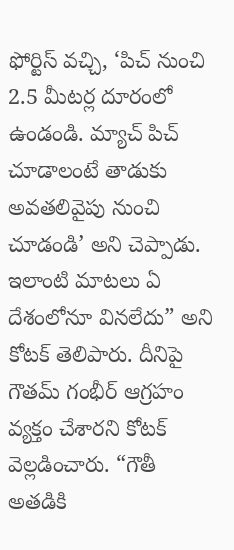ఫోర్టిస్‌ వచ్చి, ‘పిచ్‌ నుంచి 2.5 మీటర్ల దూరంలో ఉండండి. మ్యాచ్‌ పిచ్‌ చూడాలంటే తాడుకు అవతలివైపు నుంచి చూడండి’ అని చెప్పాడు. ఇలాంటి మాటలు ఏ దేశంలోనూ వినలేదు” అని కోటక్‌ తెలిపారు. దీనిపై గౌతమ్‌ గంభీర్‌ ఆగ్రహం వ్యక్తం చేశారని కోటక్‌ వెల్లడించారు. “గౌతీ అతడికి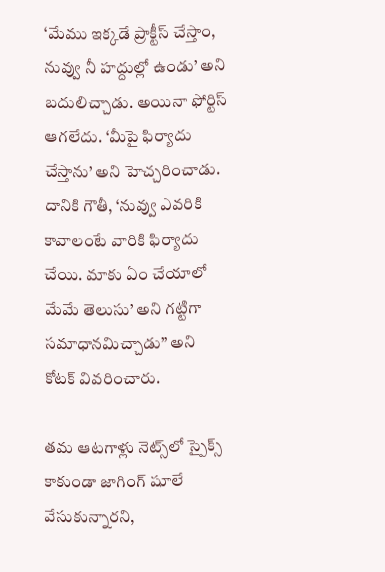‘మేము ఇక్కడే ప్రాక్టీస్‌ చేస్తాం, నువ్వు నీ హద్దుల్లో ఉండు’ అని బదులిచ్చాడు. అయినా ఫోర్టిస్‌ ఆగలేదు. ‘మీపై ఫిర్యాదు చేస్తాను’ అని హెచ్చరించాడు. దానికి గౌతీ, ‘నువ్వు ఎవరికి కావాలంటే వారికి ఫిర్యాదు చేయి. మాకు ఏం చేయాలో మేమే తెలుసు’ అని గట్టిగా సమాధానమిచ్చాడు” అని కోటక్‌ వివరించారు.

తమ ఆటగాళ్లు నెట్స్‌లో స్పైక్స్‌ కాకుండా జాగింగ్‌ షూలే వేసుకున్నారని,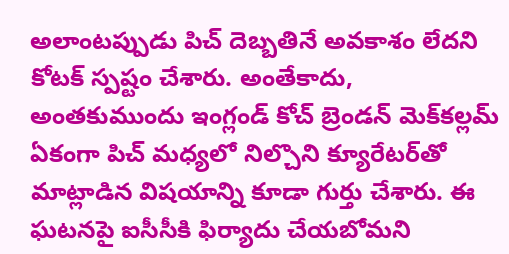అలాంటప్పుడు పిచ్‌ దెబ్బతినే అవకాశం లేదని కోటక్‌ స్పష్టం చేశారు. అంతేకాదు, అంతకుముందు ఇంగ్లండ్‌ కోచ్‌ బ్రెండన్‌ మెక్‌కల్లమ్‌ ఏకంగా పిచ్‌ మధ్యలో నిల్చొని క్యూరేటర్‌తో మాట్లాడిన విషయాన్ని కూడా గుర్తు చేశారు. ఈ ఘటనపై ఐసీసీకి ఫిర్యాదు చేయబోమని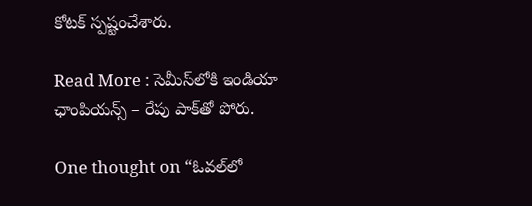కోటక్‌ స్పష్టంచేశారు.

Read More : సెమీస్‌లోకి ఇండియా ఛాంపియన్స్ – రేపు పాక్‌తో పోరు.

One thought on “ఓవల్‌లో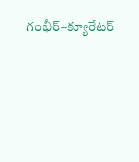గంభీర్–క్యూరేటర్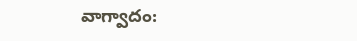వాగ్వాదం: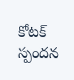కోటక్ స్పందన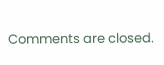Comments are closed.